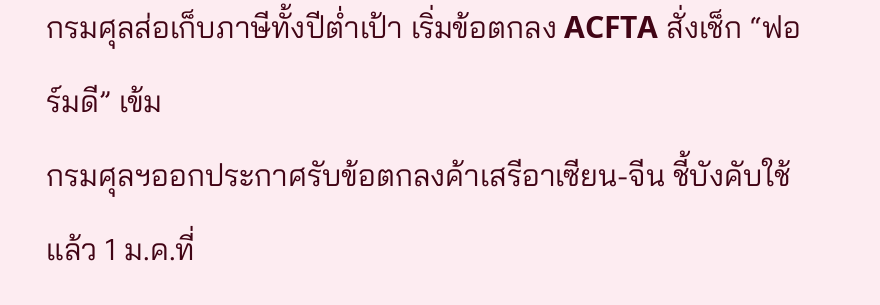กรมศุลส่อเก็บภาษีทั้งปีต่ำเป้า เริ่มข้อตกลง ACFTA สั่งเช็ก “ฟอร์มดี” เข้ม
กรมศุลฯออกประกาศรับข้อตกลงค้าเสรีอาเซียน-จีน ชี้บังคับใช้แล้ว 1 ม.ค.ที่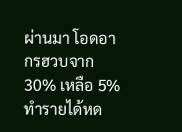ผ่านมา โอดอากรฮวบจาก 30% เหลือ 5% ทำรายได้หด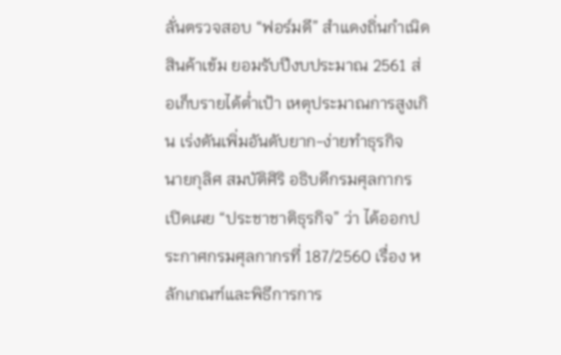ลั่นตรวจสอบ “ฟอร์มดี” สำแดงถิ่นกำเนิดสินค้าเข้ม ยอมรับปีงบประมาณ 2561 ส่อเก็บรายได้ต่ำเป้า เหตุประมาณการสูงเกิน เร่งดันเพิ่มอันดับยาก-ง่ายทำธุรกิจ
นายกุลิศ สมบัติศิริ อธิบดีกรมศุลกากร เปิดเผย “ประชาชาติธุรกิจ” ว่า ได้ออกประกาศกรมศุลกากรที่ 187/2560 เรื่อง หลักเกณฑ์และพิธีการการ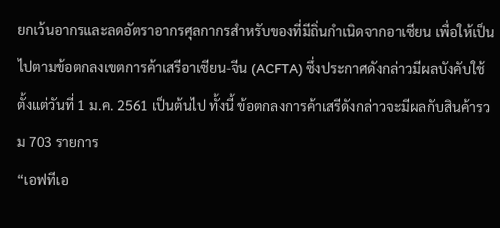ยกเว้นอากรและลดอัตราอากรศุลกากรสำหรับของที่มีถิ่นกำเนิดจากอาเซียน เพื่อให้เป็นไปตามข้อตกลงเขตการค้าเสรีอาเซียน-จีน (ACFTA) ซึ่งประกาศดังกล่าวมีผลบังคับใช้ตั้งแต่วันที่ 1 ม.ค. 2561 เป็นต้นไป ทั้งนี้ ข้อตกลงการค้าเสรีดังกล่าวจะมีผลกับสินค้ารวม 703 รายการ
“เอฟทีเอ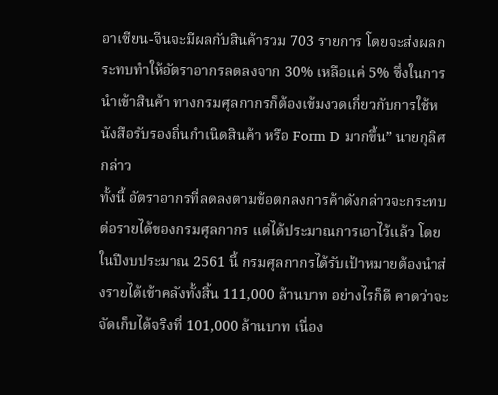อาเซียน-จีนจะมีผลกับสินค้ารวม 703 รายการ โดยจะส่งผลกระทบทำให้อัตราอากรลดลงจาก 30% เหลือแค่ 5% ซึ่งในการนำเข้าสินค้า ทางกรมศุลกากรก็ต้องเข้มงวดเกี่ยวกับการใช้หนังสือรับรองถิ่นกำเนิดสินค้า หรือ Form D มากขึ้น” นายกุลิศกล่าว
ทั้งนี้ อัตราอากรที่ลดลงตามข้อตกลงการค้าดังกล่าวจะกระทบต่อรายได้ของกรมศุลกากร แต่ได้ประมาณการเอาไว้แล้ว โดยในปีงบประมาณ 2561 นี้ กรมศุลกากรได้รับเป้าหมายต้องนำส่งรายได้เข้าคลังทั้งสิ้น 111,000 ล้านบาท อย่างไรก็ดี คาดว่าจะจัดเก็บได้จริงที่ 101,000 ล้านบาท เนื่อง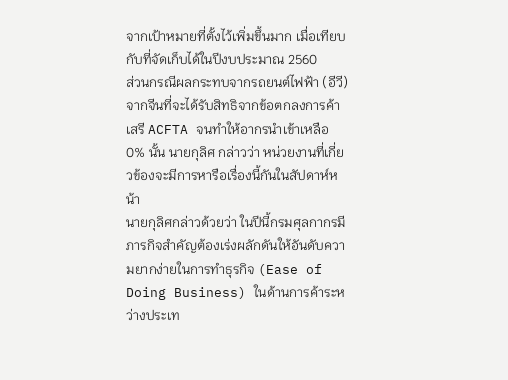จากเป้าหมายที่ตั้งไว้เพิ่มขึ้นมาก เมื่อเทียบกับที่จัดเก็บได้ในปีงบประมาณ 2560
ส่วนกรณีผลกระทบจากรถยนต์ไฟฟ้า (อีวี) จากจีนที่จะได้รับสิทธิจากข้อตกลงการค้าเสรี ACFTA จนทำให้อากรนำเข้าเหลือ 0% นั้น นายกุลิศ กล่าวว่า หน่วยงานที่เกี่ยวข้องจะมีการหารือเรื่องนี้กันในสัปดาห์หน้า
นายกุลิศกล่าวด้วยว่า ในปีนี้กรมศุลกากรมีภารกิจสำคัญต้องเร่งผลักดันให้อันดับความยากง่ายในการทำธุรกิจ (Ease of Doing Business) ในด้านการค้าระหว่างประเท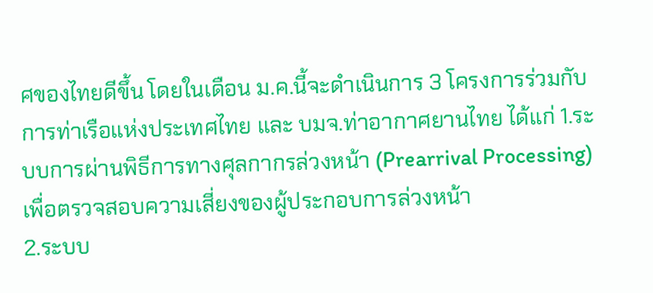ศของไทยดีขึ้น โดยในเดือน ม.ค.นี้จะดำเนินการ 3 โครงการร่วมกับการท่าเรือแห่งประเทศไทย และ บมจ.ท่าอากาศยานไทย ได้แก่ 1.ระบบการผ่านพิธีการทางศุลกากรล่วงหน้า (Prearrival Processing) เพื่อตรวจสอบความเสี่ยงของผู้ประกอบการล่วงหน้า
2.ระบบ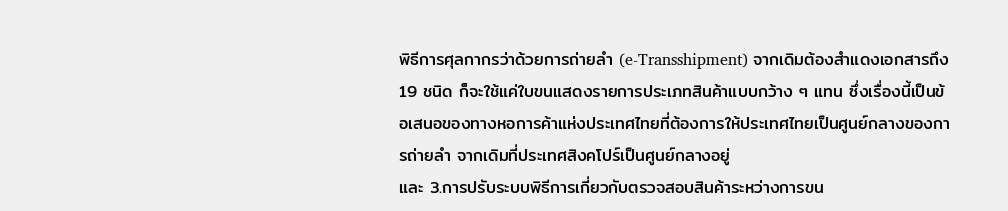พิธีการศุลกากรว่าด้วยการถ่ายลำ (e-Transshipment) จากเดิมต้องสำแดงเอกสารถึง 19 ชนิด ก็จะใช้แค่ใบขนแสดงรายการประเภทสินค้าแบบกว้าง ๆ แทน ซึ่งเรื่องนี้เป็นข้อเสนอของทางหอการค้าแห่งประเทศไทยที่ต้องการให้ประเทศไทยเป็นศูนย์กลางของการถ่ายลำ จากเดิมที่ประเทศสิงคโปร์เป็นศูนย์กลางอยู่
และ 3.การปรับระบบพิธีการเกี่ยวกับตรวจสอบสินค้าระหว่างการขน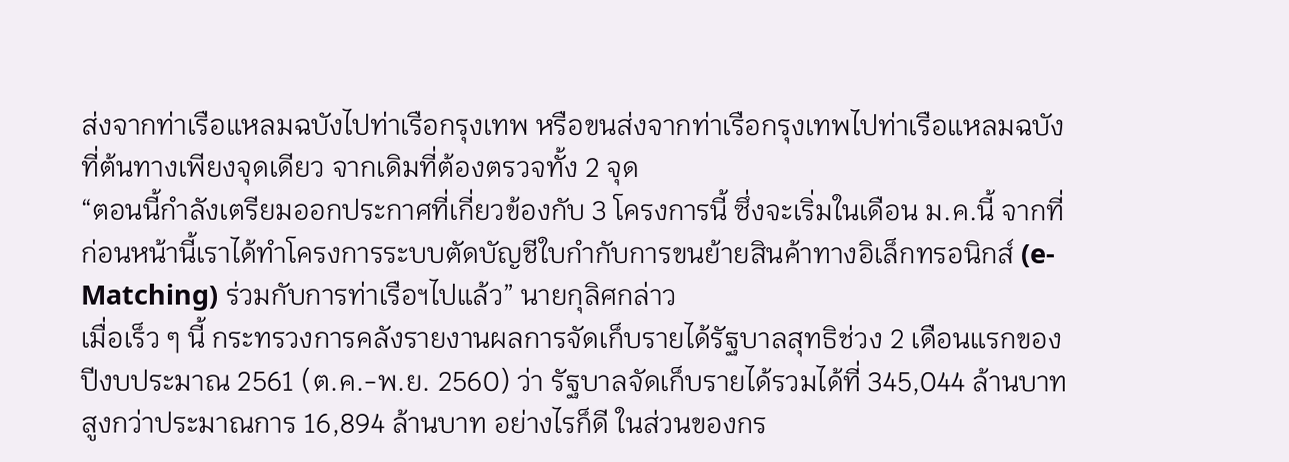ส่งจากท่าเรือแหลมฉบังไปท่าเรือกรุงเทพ หรือขนส่งจากท่าเรือกรุงเทพไปท่าเรือแหลมฉบังที่ต้นทางเพียงจุดเดียว จากเดิมที่ต้องตรวจทั้ง 2 จุด
“ตอนนี้กำลังเตรียมออกประกาศที่เกี่ยวข้องกับ 3 โครงการนี้ ซึ่งจะเริ่มในเดือน ม.ค.นี้ จากที่ก่อนหน้านี้เราได้ทำโครงการระบบตัดบัญชีใบกำกับการขนย้ายสินค้าทางอิเล็กทรอนิกส์ (e-Matching) ร่วมกับการท่าเรือฯไปแล้ว” นายกุลิศกล่าว
เมื่อเร็ว ๆ นี้ กระทรวงการคลังรายงานผลการจัดเก็บรายได้รัฐบาลสุทธิช่วง 2 เดือนแรกของปีงบประมาณ 2561 (ต.ค.-พ.ย. 2560) ว่า รัฐบาลจัดเก็บรายได้รวมได้ที่ 345,044 ล้านบาท สูงกว่าประมาณการ 16,894 ล้านบาท อย่างไรก็ดี ในส่วนของกร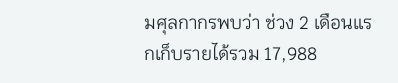มศุลกากรพบว่า ช่วง 2 เดือนแรกเก็บรายได้รวม 17,988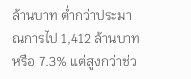ล้านบาท ต่ำกว่าประมาณการไป 1,412 ล้านบาท หรือ 7.3% แต่สูงกว่าช่ว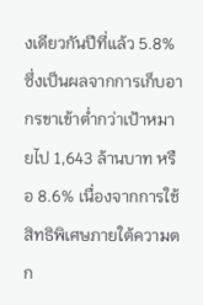งเดียวกันปีที่แล้ว 5.8% ซึ่งเป็นผลจากการเก็บอากรขาเข้าต่ำกว่าเป้าหมายไป 1,643 ล้านบาท หรือ 8.6% เนื่องจากการใช้สิทธิพิเศษภายใต้ความตก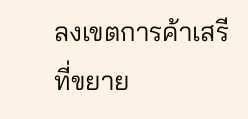ลงเขตการค้าเสรีที่ขยาย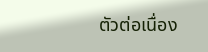ตัวต่อเนื่อง